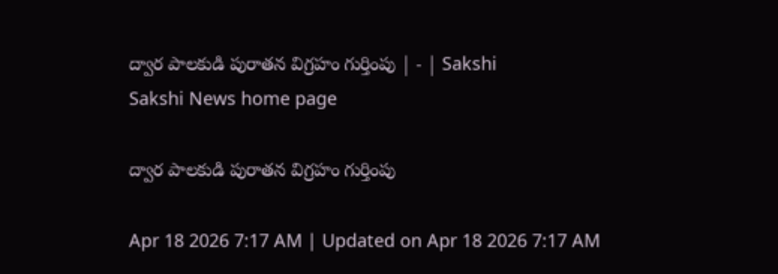ద్వార పాలకుడి పురాతన విగ్రహం గుర్తింపు | - | Sakshi
Sakshi News home page

ద్వార పాలకుడి పురాతన విగ్రహం గుర్తింపు

Apr 18 2026 7:17 AM | Updated on Apr 18 2026 7:17 AM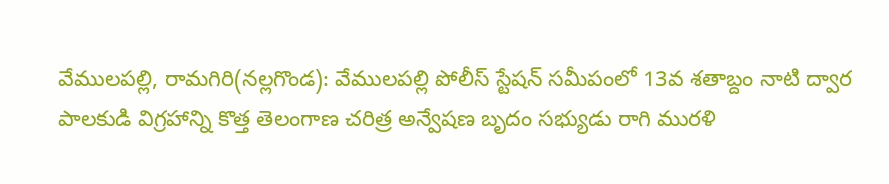వేములపల్లి, రామగిరి(నల్లగొండ): వేములపల్లి పోలీస్‌ స్టేషన్‌ సమీపంలో 13వ శతాబ్దం నాటి ద్వార పాలకుడి విగ్రహాన్ని కొత్త తెలంగాణ చరిత్ర అన్వేషణ బృదం సభ్యుడు రాగి మురళి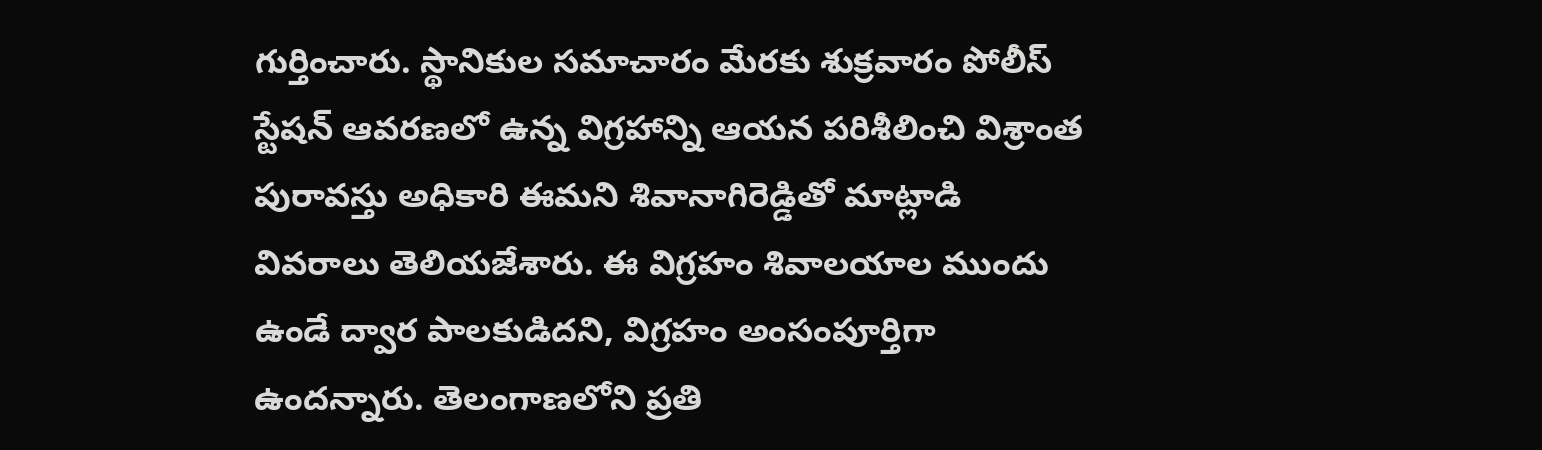గుర్తించారు. స్థానికుల సమాచారం మేరకు శుక్రవారం పోలీస్‌ స్టేషన్‌ ఆవరణలో ఉన్న విగ్రహాన్ని ఆయన పరిశీలించి విశ్రాంత పురావస్తు అధికారి ఈమని శివానాగిరెడ్డితో మాట్లాడి వివరాలు తెలియజేశారు. ఈ విగ్రహం శివాలయాల ముందు ఉండే ద్వార పాలకుడిదని, విగ్రహం అంసంపూర్తిగా ఉందన్నారు. తెలంగాణలోని ప్రతి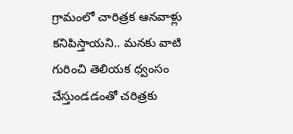గ్రామంలో చారిత్రక ఆనవాళ్లు కనిపిస్తాయని.. మనకు వాటి గురించి తెలియక ధ్వంసం చేస్తుండడంతో చరిత్రకు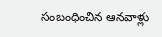సంబంధించిన ఆనవాళ్లు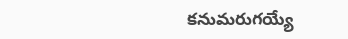కనుమరుగయ్యే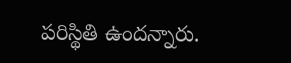పరిస్థితి ఉందన్నారు.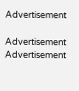Advertisement

Advertisement
Advertisement